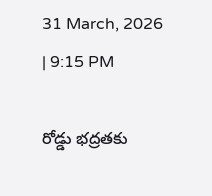31 March, 2026 | 9:15 PM

రోడ్డు భద్రతకు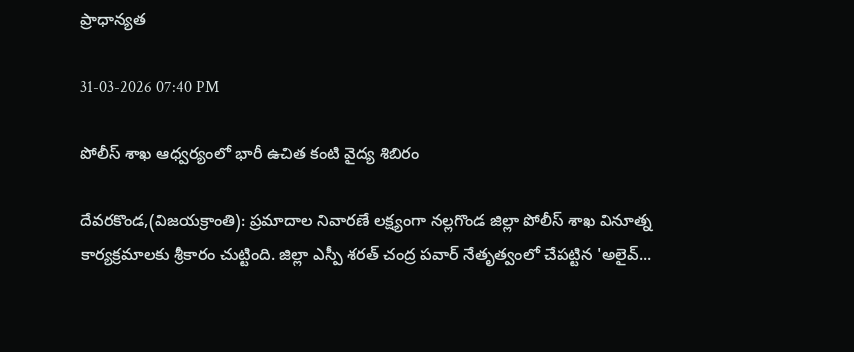ప్రాధాన్యత

31-03-2026 07:40 PM

పోలీస్ శాఖ ఆధ్వర్యంలో భారీ ఉచిత కంటి వైద్య శిబిరం

దేవరకొండ,(విజయక్రాంతి): ప్రమాదాల నివారణే లక్ష్యంగా నల్లగొండ జిల్లా పోలీస్ శాఖ వినూత్న కార్యక్రమాలకు శ్రీకారం చుట్టింది. జిల్లా ఎస్పీ శరత్ చంద్ర పవార్ నేతృత్వంలో చేపట్టిన 'అలైవ్...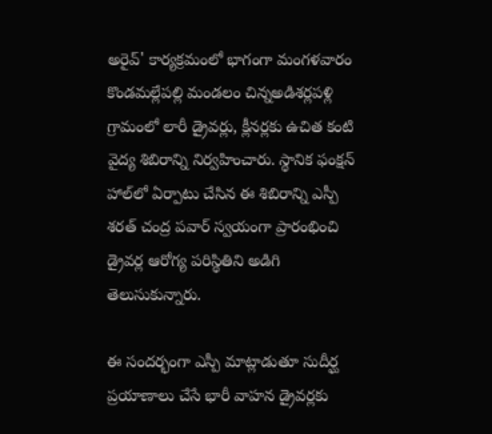అరైవ్' కార్యక్రమంలో భాగంగా మంగళవారం కొండమల్లేపల్లి మండలం చిన్నఅడిశర్లపళ్లి గ్రామంలో లారీ డ్రైవర్లు, క్లీనర్లకు ఉచిత కంటి వైద్య శిబిరాన్ని నిర్వహించారు. స్థానిక ఫంక్షన్ హాల్‌లో ఏర్పాటు చేసిన ఈ శిబిరాన్ని ఎస్పీ శరత్ చంద్ర పవార్ స్వయంగా ప్రారంభించి డ్రైవర్ల ఆరోగ్య పరిస్థితిని అడిగి తెలుసుకున్నారు.

ఈ సందర్భంగా ఎస్పీ మాట్లాడుతూ సుదీర్ఘ ప్రయాణాలు చేసే భారీ వాహన డ్రైవర్లకు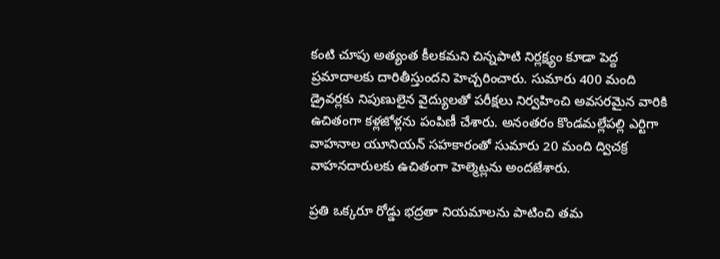కంటి చూపు అత్యంత కీలకమని చిన్నపాటి నిర్లక్ష్యం కూడా పెద్ద ప్రమాదాలకు దారితీస్తుందని హెచ్చరించారు. సుమారు 400 మంది డ్రైవర్లకు నిపుణులైన వైద్యులతో పరీక్షలు నిర్వహించి అవసరమైన వారికి ఉచితంగా కళ్లజోళ్లను పంపిణీ చేశారు. అనంతరం కొండమల్లేపల్లి ఎర్టిగా వాహనాల యూనియన్ సహకారంతో సుమారు 20 మంది ద్విచక్ర వాహనదారులకు ఉచితంగా హెల్మెట్లను అందజేశారు.

ప్రతి ఒక్కరూ రోడ్డు భద్రతా నియమాలను పాటించి తమ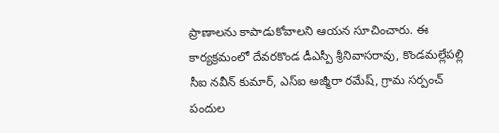ప్రాణాలను కాపాడుకోవాలని ఆయన సూచించారు. ఈ కార్యక్రమంలో దేవరకొండ డీఎస్పీ శ్రీనివాసరావు, కొండమల్లేపల్లి సీఐ నవీన్ కుమార్, ఎస్ఐ అజ్మీరా రమేష్, గ్రామ సర్పంచ్ పందుల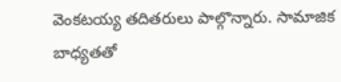వెంకటయ్య తదితరులు పాల్గొన్నారు. సామాజిక బాధ్యతతో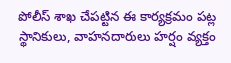పోలీస్ శాఖ చేపట్టిన ఈ కార్యక్రమం పట్ల స్థానికులు, వాహనదారులు హర్షం వ్యక్తం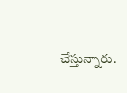చేస్తున్నారు.